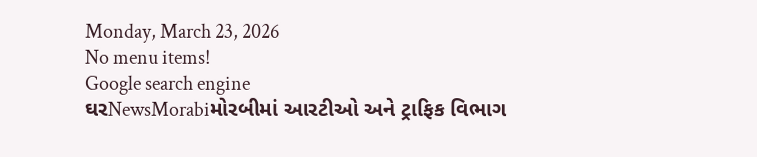Monday, March 23, 2026
No menu items!
Google search engine
ઘરNewsMorabiમોરબીમાં આરટીઓ અને ટ્રાફિક વિભાગ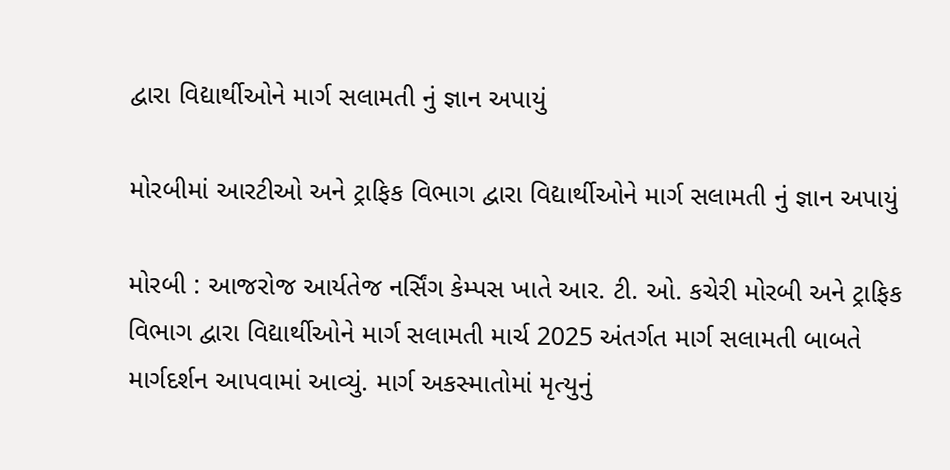દ્વારા વિદ્યાર્થીઓને માર્ગ સલામતી નું જ્ઞાન અપાયું

મોરબીમાં આરટીઓ અને ટ્રાફિક વિભાગ દ્વારા વિદ્યાર્થીઓને માર્ગ સલામતી નું જ્ઞાન અપાયું

મોરબી : આજરોજ આર્યતેજ નર્સિંગ કેમ્પસ ખાતે આર. ટી. ઓ. કચેરી મોરબી અને ટ્રાફિક વિભાગ દ્વારા વિદ્યાર્થીઓને માર્ગ સલામતી માર્ચ 2025 અંતર્ગત માર્ગ સલામતી બાબતે માર્ગદર્શન આપવામાં આવ્યું. માર્ગ અકસ્માતોમાં મૃત્યુનું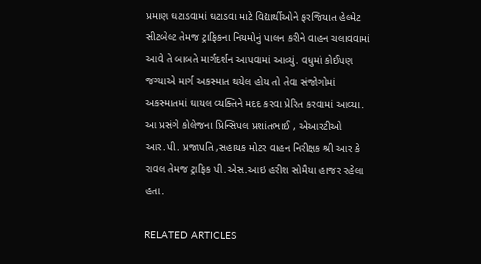પ્રમાણ ઘટાડવામાં ઘટાડવા માટે વિદ્યાર્થીઓને ફરજિયાત હેલ્મેટ સીટબેલ્ટ તેમજ ટ્રાફિકના નિયમોનું પાલન કરીને વાહન ચલાવવામાં આવે તે બાબતે માર્ગદર્શન આપવામાં આવ્યું. વધુમાં કોઈપણ જગ્યાએ માર્ગ અકસ્માત થયેલ હોય તો તેવા સંજોગોમાં અકસ્માતમાં ઘાયલ વ્યક્તિને મદદ કરવા પ્રેરિત કરવામાં આવ્યા. આ પ્રસંગે કોલેજના પ્રિન્સિપલ પ્રશાંતભાઈ , એઆરટીઓ આર.પી. પ્રજાપતિ ,સહાયક મોટર વાહન નિરીક્ષક શ્રી આર કે રાવલ તેમજ ટ્રાફિક પી.એસ.આઇ હરીશ સોમૈયા હાજર રહેલા હતા.

RELATED ARTICLES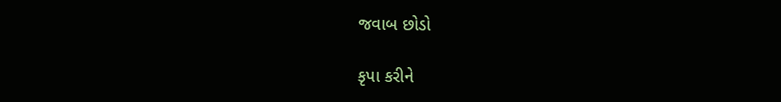જવાબ છોડો

કૃપા કરીને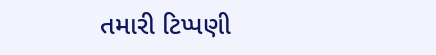તમારી ટિપ્પણી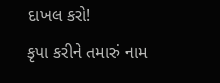દાખલ કરો!
કૃપા કરીને તમારું નામ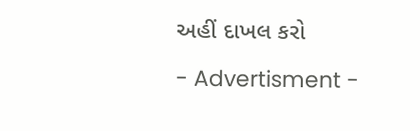અહીં દાખલ કરો

- Advertisment -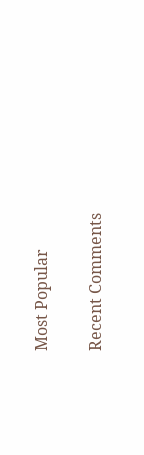Most Popular

Recent Comments